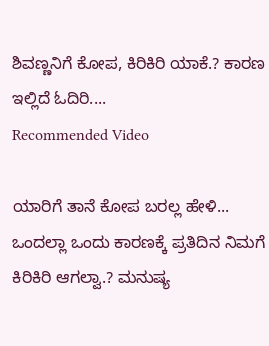ಶಿವಣ್ಣನಿಗೆ ಕೋಪ, ಕಿರಿಕಿರಿ ಯಾಕೆ.? ಕಾರಣ ಇಲ್ಲಿದೆ ಓದಿರಿ....
Recommended Video

ಯಾರಿಗೆ ತಾನೆ ಕೋಪ ಬರಲ್ಲ ಹೇಳಿ... ಒಂದಲ್ಲಾ ಒಂದು ಕಾರಣಕ್ಕೆ ಪ್ರತಿದಿನ ನಿಮಗೆ ಕಿರಿಕಿರಿ ಆಗಲ್ವಾ.? ಮನುಷ್ಯ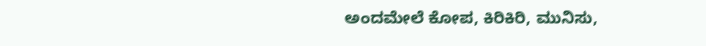ಅಂದಮೇಲೆ ಕೋಪ, ಕಿರಿಕಿರಿ, ಮುನಿಸು,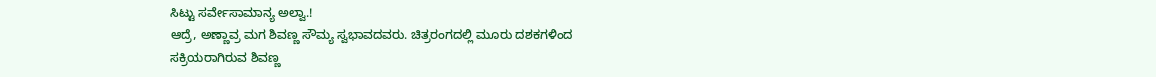ಸಿಟ್ಟು ಸರ್ವೇಸಾಮಾನ್ಯ ಅಲ್ವಾ.!
ಆದ್ರೆ, ಅಣ್ಣಾವ್ರ ಮಗ ಶಿವಣ್ಣ ಸೌಮ್ಯ ಸ್ವಭಾವದವರು. ಚಿತ್ರರಂಗದಲ್ಲಿ ಮೂರು ದಶಕಗಳಿಂದ ಸಕ್ರಿಯರಾಗಿರುವ ಶಿವಣ್ಣ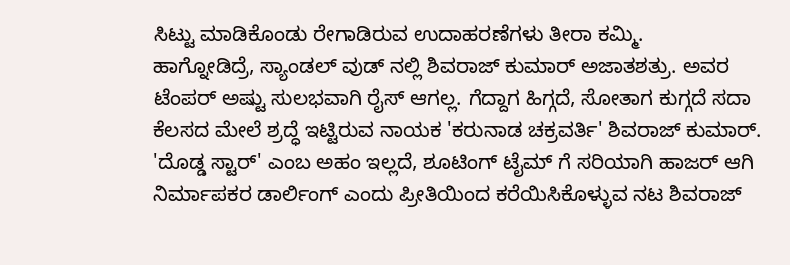ಸಿಟ್ಟು ಮಾಡಿಕೊಂಡು ರೇಗಾಡಿರುವ ಉದಾಹರಣೆಗಳು ತೀರಾ ಕಮ್ಮಿ.
ಹಾಗ್ನೋಡಿದ್ರೆ, ಸ್ಯಾಂಡಲ್ ವುಡ್ ನಲ್ಲಿ ಶಿವರಾಜ್ ಕುಮಾರ್ ಅಜಾತಶತ್ರು. ಅವರ ಟೆಂಪರ್ ಅಷ್ಟು ಸುಲಭವಾಗಿ ರೈಸ್ ಆಗಲ್ಲ. ಗೆದ್ದಾಗ ಹಿಗ್ಗದೆ, ಸೋತಾಗ ಕುಗ್ಗದೆ ಸದಾ ಕೆಲಸದ ಮೇಲೆ ಶ್ರದ್ಧೆ ಇಟ್ಟಿರುವ ನಾಯಕ 'ಕರುನಾಡ ಚಕ್ರವರ್ತಿ' ಶಿವರಾಜ್ ಕುಮಾರ್.
'ದೊಡ್ಡ ಸ್ಟಾರ್' ಎಂಬ ಅಹಂ ಇಲ್ಲದೆ, ಶೂಟಿಂಗ್ ಟೈಮ್ ಗೆ ಸರಿಯಾಗಿ ಹಾಜರ್ ಆಗಿ ನಿರ್ಮಾಪಕರ ಡಾರ್ಲಿಂಗ್ ಎಂದು ಪ್ರೀತಿಯಿಂದ ಕರೆಯಿಸಿಕೊಳ್ಳುವ ನಟ ಶಿವರಾಜ್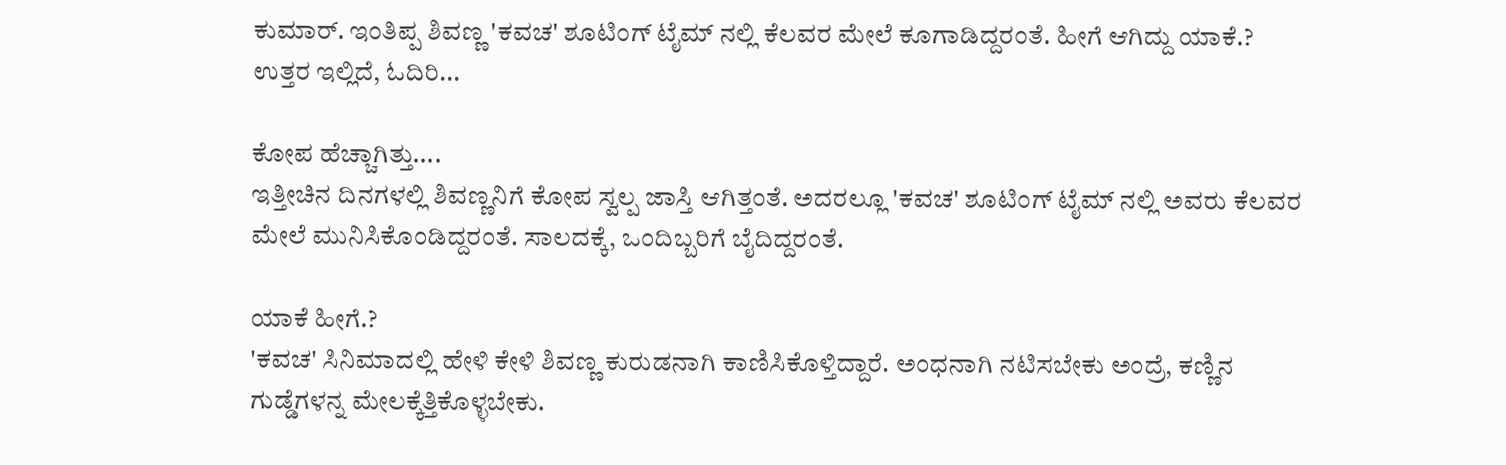ಕುಮಾರ್. ಇಂತಿಪ್ಪ ಶಿವಣ್ಣ 'ಕವಚ' ಶೂಟಿಂಗ್ ಟೈಮ್ ನಲ್ಲಿ ಕೆಲವರ ಮೇಲೆ ಕೂಗಾಡಿದ್ದರಂತೆ. ಹೀಗೆ ಆಗಿದ್ದು ಯಾಕೆ.? ಉತ್ತರ ಇಲ್ಲಿದೆ, ಓದಿರಿ...

ಕೋಪ ಹೆಚ್ಚಾಗಿತ್ತು....
ಇತ್ತೀಚಿನ ದಿನಗಳಲ್ಲಿ ಶಿವಣ್ಣನಿಗೆ ಕೋಪ ಸ್ವಲ್ಪ ಜಾಸ್ತಿ ಆಗಿತ್ತಂತೆ. ಅದರಲ್ಲೂ 'ಕವಚ' ಶೂಟಿಂಗ್ ಟೈಮ್ ನಲ್ಲಿ ಅವರು ಕೆಲವರ ಮೇಲೆ ಮುನಿಸಿಕೊಂಡಿದ್ದರಂತೆ. ಸಾಲದಕ್ಕೆ, ಒಂದಿಬ್ಬರಿಗೆ ಬೈದಿದ್ದರಂತೆ.

ಯಾಕೆ ಹೀಗೆ.?
'ಕವಚ' ಸಿನಿಮಾದಲ್ಲಿ ಹೇಳಿ ಕೇಳಿ ಶಿವಣ್ಣ ಕುರುಡನಾಗಿ ಕಾಣಿಸಿಕೊಳ್ತಿದ್ದಾರೆ. ಅಂಧನಾಗಿ ನಟಿಸಬೇಕು ಅಂದ್ರೆ, ಕಣ್ಣಿನ ಗುಡ್ಡೆಗಳನ್ನ ಮೇಲಕ್ಕೆತ್ತಿಕೊಳ್ಳಬೇಕು.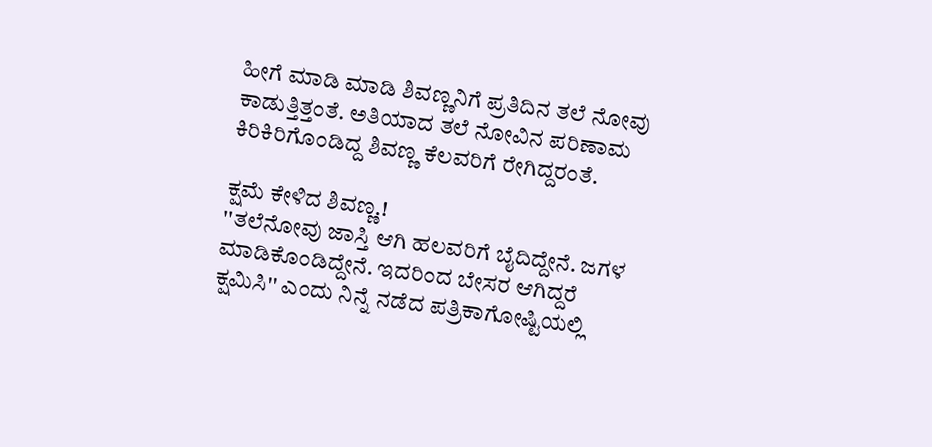ಹೀಗೆ ಮಾಡಿ ಮಾಡಿ ಶಿವಣ್ಣನಿಗೆ ಪ್ರತಿದಿನ ತಲೆ ನೋವು ಕಾಡುತ್ತಿತ್ತಂತೆ. ಅತಿಯಾದ ತಲೆ ನೋವಿನ ಪರಿಣಾಮ ಕಿರಿಕಿರಿಗೊಂಡಿದ್ದ ಶಿವಣ್ಣ ಕೆಲವರಿಗೆ ರೇಗಿದ್ದರಂತೆ.

ಕ್ಷಮೆ ಕೇಳಿದ ಶಿವಣ್ಣ.!
''ತಲೆನೋವು ಜಾಸ್ತಿ ಆಗಿ ಹಲವರಿಗೆ ಬೈದಿದ್ದೇನೆ. ಜಗಳ ಮಾಡಿಕೊಂಡಿದ್ದೇನೆ. ಇದರಿಂದ ಬೇಸರ ಆಗಿದ್ದರೆ ಕ್ಷಮಿಸಿ'' ಎಂದು ನಿನ್ನೆ ನಡೆದ ಪತ್ರಿಕಾಗೋಷ್ಟಿಯಲ್ಲಿ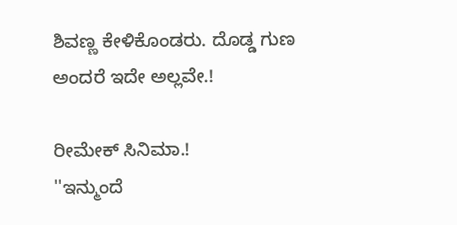ಶಿವಣ್ಣ ಕೇಳಿಕೊಂಡರು. ದೊಡ್ಡ ಗುಣ ಅಂದರೆ ಇದೇ ಅಲ್ಲವೇ.!

ರೀಮೇಕ್ ಸಿನಿಮಾ.!
''ಇನ್ಮುಂದೆ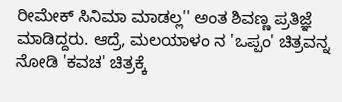ರೀಮೇಕ್ ಸಿನಿಮಾ ಮಾಡಲ್ಲ'' ಅಂತ ಶಿವಣ್ಣ ಪ್ರತಿಜ್ಞೆ ಮಾಡಿದ್ದರು. ಆದ್ರೆ, ಮಲಯಾಳಂ ನ 'ಒಪ್ಪಂ' ಚಿತ್ರವನ್ನ ನೋಡಿ 'ಕವಚ' ಚಿತ್ರಕ್ಕೆ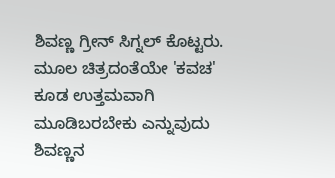ಶಿವಣ್ಣ ಗ್ರೀನ್ ಸಿಗ್ನಲ್ ಕೊಟ್ಟರು. ಮೂಲ ಚಿತ್ರದಂತೆಯೇ 'ಕವಚ' ಕೂಡ ಉತ್ತಮವಾಗಿ ಮೂಡಿಬರಬೇಕು ಎನ್ನುವುದು ಶಿವಣ್ಣನ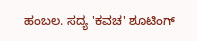ಹಂಬಲ. ಸದ್ಯ 'ಕವಚ' ಶೂಟಿಂಗ್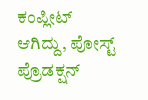ಕಂಪ್ಲೀಟ್ ಆಗಿದ್ದು, ಪೋಸ್ಟ್ ಪ್ರೊಡಕ್ಷನ್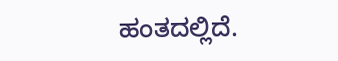ಹಂತದಲ್ಲಿದೆ.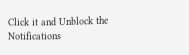Click it and Unblock the Notifications